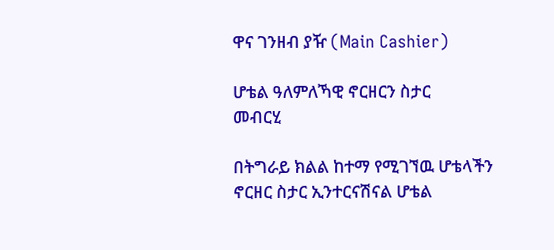ዋና ገንዘብ ያዥ (Main Cashier)

ሆቴል ዓለምለኻዊ ኖርዘርን ስታር
መብርሂ

በትግራይ ክልል ከተማ የሚገኘዉ ሆቴላችን ኖርዘር ስታር ኢንተርናሽናል ሆቴል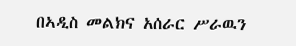በኣዲስ መልክና አሰራር ሥራዉን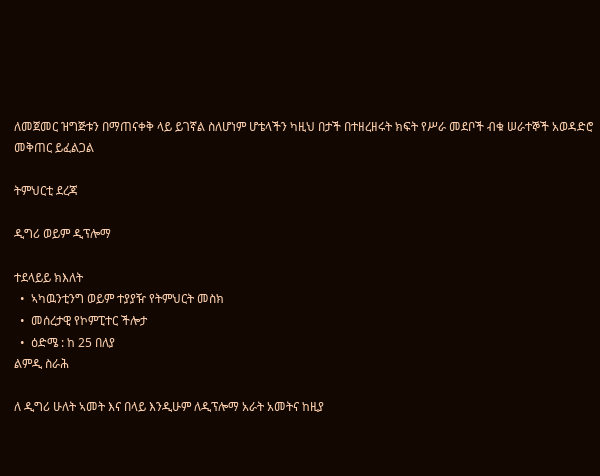ለመጀመር ዝግጅቱን በማጠናቀቅ ላይ ይገኛል ስለሆነም ሆቴላችን ካዚህ በታች በተዘረዘሩት ክፍት የሥራ መደቦች ብቁ ሠራተኞች አወዳድሮ መቅጠር ይፈልጋል

ትምህርቲ ደረጃ

ዲግሪ ወይም ዲፕሎማ

ተደላይይ ክእለት
  •  ኣካዉንቲንግ ወይም ተያያዥ የትምህርት መስክ
  •  መሰረታዊ የኮምፒተር ችሎታ
  •  ዕድሜ : ከ 25 በለያ
ልምዲ ስራሕ

ለ ዲግሪ ሁለት ኣመት እና በላይ እንዲሁም ለዲፕሎማ አራት አመትና ከዚያ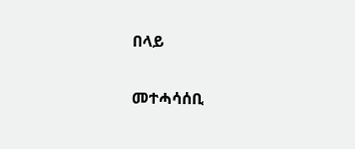በላይ

መተሓሳሰቢ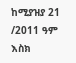ከሚያዝያ 21 /2011 ዓም እስክ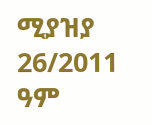ሚያዝያ 26/2011 ዓም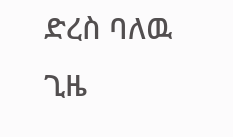ድረስ ባለዉ ጊዜ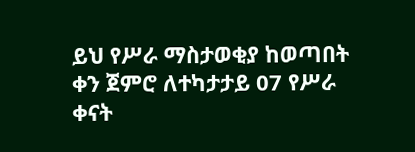ይህ የሥራ ማስታወቂያ ከወጣበት ቀን ጀምሮ ለተካታታይ 07 የሥራ ቀናት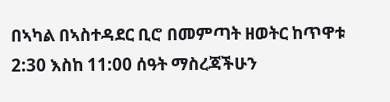በኣካል በኣስተዳደር ቢሮ በመምጣት ዘወትር ከጥዋቱ 2:30 እስከ 11:00 ሰዓት ማስረጃችሁን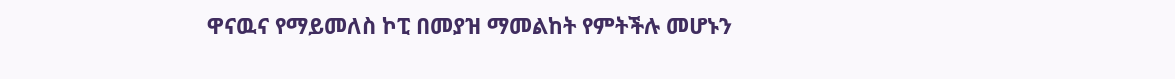ዋናዉና የማይመለስ ኮፒ በመያዝ ማመልከት የምትችሉ መሆኑን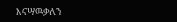እናሣዉቃለን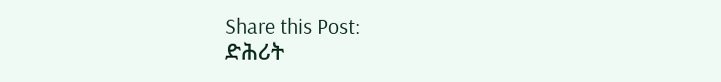Share this Post:
ድሕሪት